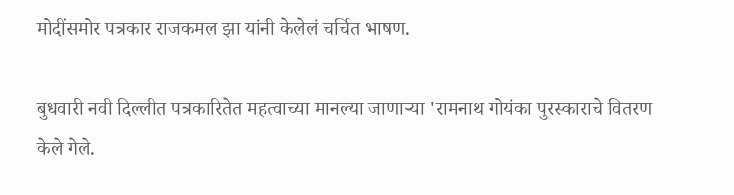मोदींसमोर पत्रकार राजकमल झा यांनी केलेलं चर्चित भाषण.

बुधवारी नवी दिल्लीत पत्रकारितेत महत्वाच्या मानल्या जाणाऱ्या 'रामनाथ गोयंका पुरस्काराचे वितरण केले गेले.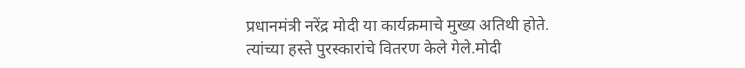प्रधानमंत्री नरेंद्र मोदी या कार्यक्रमाचे मुख्य अतिथी होते. त्यांच्या हस्ते पुरस्कारांचे वितरण केले गेले.मोदी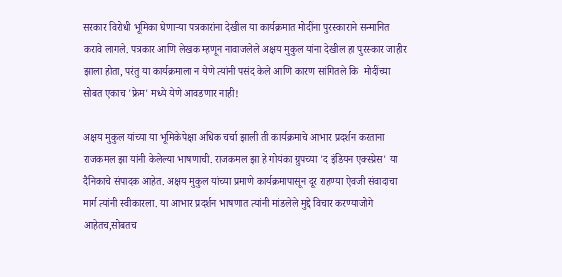सरकार विरोधी भूमिका घेणाऱ्या पत्रकारांना देखील या कार्यक्रमात मोदींना पुरस्काराने सन्मानित करावे लागले. पत्रकार आणि लेखक म्हणून नावाजलेले अक्षय मुकुल यांना देखील हा पुरस्कार जाहीर झाला होता, परंतु या कार्यक्रमाला न येणे त्यांनी पसंद केले आणि कारण सांगितले कि  मोदींच्या सोबत एकाच 'फ्रेम' मध्ये येणे आवडणार नाही!

अक्षय मुकुल यांच्या या भूमिकेपेक्षा अधिक चर्चा झाली ती कार्यक्रमाचे आभार प्रदर्शन करताना राजकमल झा यांनी केलेल्या भाषणाची. राजकमल झा हे गोयंका ग्रुपच्या 'द इंडियन एक्स्प्रेस' या दैनिकाचे संपादक आहेत. अक्षय मुकुल यांच्या प्रमाणे कार्यक्रमापासून दूर राहण्या ऐवजी संवादाचा मार्ग त्यांनी स्वीकारला. या आभार प्रदर्शन भाषणात त्यांनी मांडलेले मुद्दे विचार करण्याजोगे आहेतच,सोबतच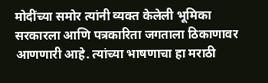मोदींच्या समोर त्यांनी व्यक्त केलेली भूमिका सरकारला आणि पत्रकारिता जगताला ठिकाणावर आणणारी आहे. त्यांच्या भाषणाचा हा मराठी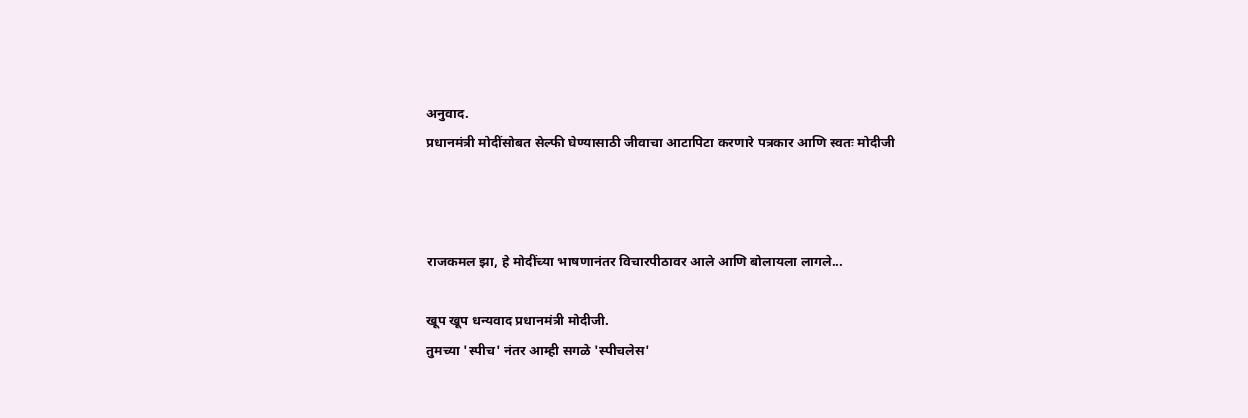अनुवाद.
प्रधानमंत्री मोदींसोबत सेल्फी घेण्यासाठी जीवाचा आटापिटा करणारे पत्रकार आणि स्वतः मोदीजी



राजकमल झा, हे मोदींच्या भाषणानंतर विचारपीठावर आले आणि बोलायला लागले...

खूप खूप धन्यवाद प्रधानमंत्री मोदीजी.
तुमच्या 'स्पीच' नंतर आम्ही सगळे 'स्पीचलेस'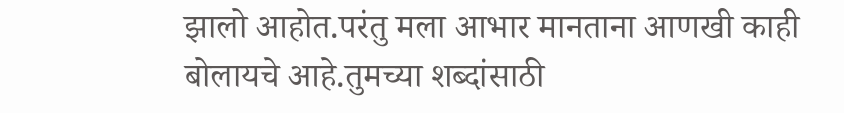झालो आहोत.परंतु मला आभार मानताना आणखी काही बोलायचे आहे.तुमच्या शब्दांसाठी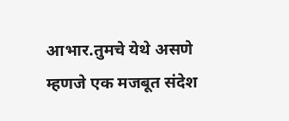आभार.तुमचे येथे असणे म्हणजे एक मजबूत संदेश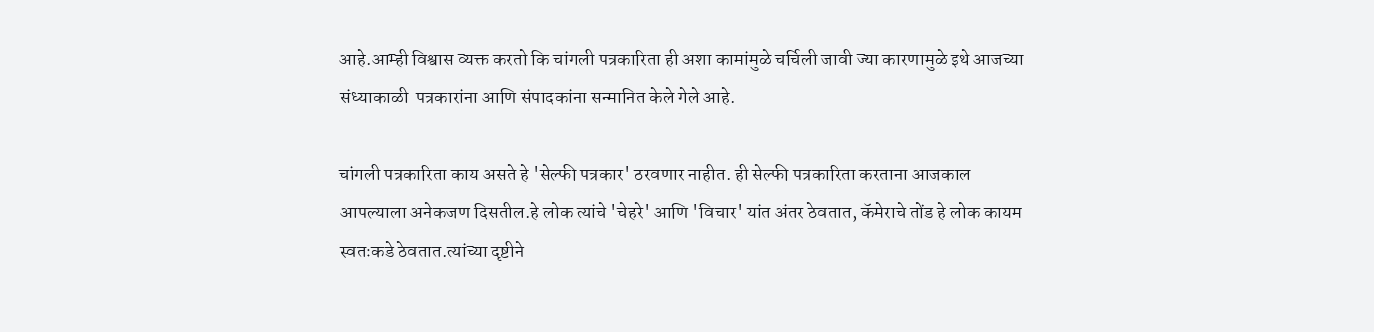आहे.आम्ही विश्वास व्यक्त करतो कि चांगली पत्रकारिता ही अशा कामांमुळे चर्चिली जावी ज्या कारणामुळे इथे आजच्या संध्याकाळी  पत्रकारांना आणि संपादकांना सन्मानित केले गेले आहे.

चांगली पत्रकारिता काय असते हे 'सेल्फी पत्रकार' ठरवणार नाहीत. ही सेल्फी पत्रकारिता करताना आजकाल आपल्याला अनेकजण दिसतील.हे लोक त्यांचे 'चेहरे' आणि 'विचार' यांत अंतर ठेवतात, कॅमेराचे तोंड हे लोक कायम स्वतःकडे ठेवतात.त्यांच्या दृष्टीने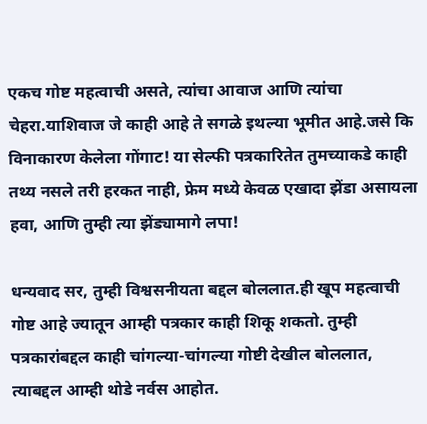एकच गोष्ट महत्वाची असते, त्यांचा आवाज आणि त्यांचा चेहरा.याशिवाज जे काही आहे ते सगळे इथल्या भूमीत आहे.जसे कि विनाकारण केलेला गोंगाट! या सेल्फी पत्रकारितेत तुमच्याकडे काही तथ्य नसले तरी हरकत नाही, फ्रेम मध्ये केवळ एखादा झेंडा असायला हवा, आणि तुम्ही त्या झेंड्यामागे लपा!

धन्यवाद सर, तुम्ही विश्वसनीयता बद्दल बोललात.ही खूप महत्वाची गोष्ट आहे ज्यातून आम्ही पत्रकार काही शिकू शकतो. तुम्ही पत्रकारांबद्दल काही चांगल्या-चांगल्या गोष्टी देखील बोललात, त्याबद्दल आम्ही थोडे नर्वस आहोत.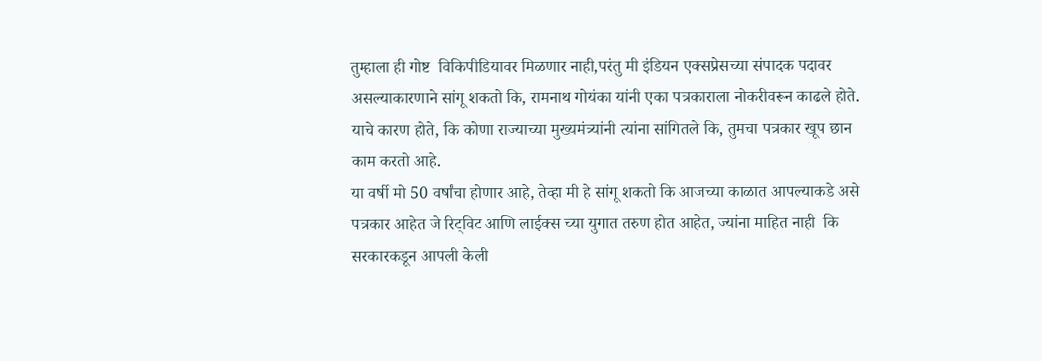तुम्हाला ही गोष्ट  विकिपीडियावर मिळणार नाही,परंतु मी इंडियन एक्सप्रेसच्या संपादक पदावर असल्याकारणाने सांगू शकतो कि, रामनाथ गोयंका यांनी एका पत्रकाराला नोकरीवरून काढले होते. याचे कारण होते, कि कोणा राज्याच्या मुख्यमंत्र्यांनी त्यांना सांगितले कि, तुमचा पत्रकार खूप छान काम करतो आहे.
या वर्षी मो 50 वर्षांचा होणार आहे, तेव्हा मी हे सांगू शकतो कि आजच्या काळात आपल्याकडे असे पत्रकार आहेत जे रिट्विट आणि लाईक्स च्या युगात तरुण होत आहेत, ज्यांना माहित नाही  कि सरकारकडून आपली केली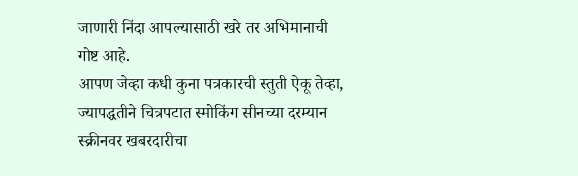जाणारी निंदा आपल्यासाठी खरे तर अभिमानाची गोष्ट आहे.
आपण जेव्हा कधी कुना पत्रकारची स्तुती ऐकू तेव्हा, ज्यापद्धतीने चित्रपटात स्मोकिंग सीनच्या दरम्यान स्क्रीनवर खबरदारीचा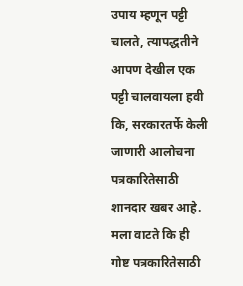उपाय म्हणून पट्टी चालते, त्यापद्धतीने आपण देखील एक पट्टी चालवायला हवी कि, सरकारतर्फे केली जाणारी आलोचना पत्रकारितेसाठी शानदार खबर आहे. मला वाटते कि ही गोष्ट पत्रकारितेसाठी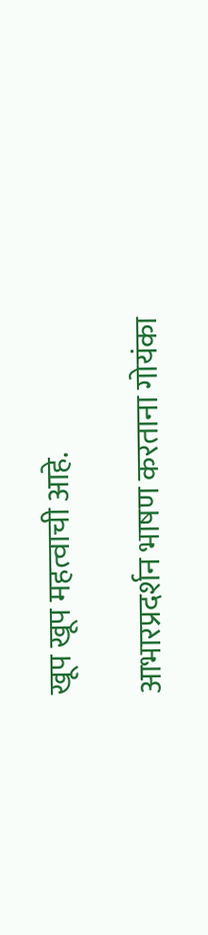खूप खूप महत्वाची आहे.

आभारप्रदर्शन भाषण करताना गोयंका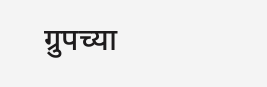ग्रुपच्या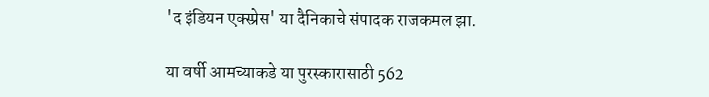'द इंडियन एक्स्प्रेस' या दैनिकाचे संपादक राजकमल झा.

या वर्षी आमच्याकडे या पुरस्कारासाठी 562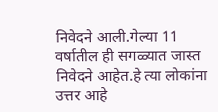निवेदने आली.गेल्या 11 वर्षातील ही सगळ्यात जास्त निवेदने आहेत.हे त्या लोकांना उत्तर आहे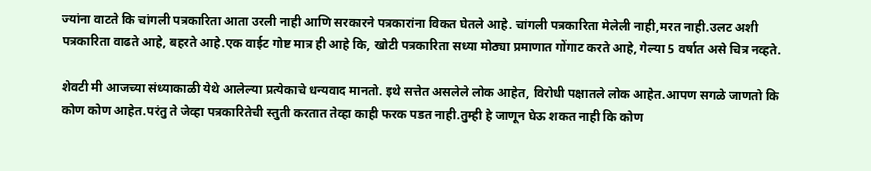ज्यांना वाटते कि चांगली पत्रकारिता आता उरली नाही आणि सरकारने पत्रकारांना विकत घेतले आहे. चांगली पत्रकारिता मेलेली नाही,मरत नाही.उलट अशी पत्रकारिता वाढते आहे, बहरते आहे.एक वाईट गोष्ट मात्र ही आहे कि, खोटी पत्रकारिता सध्या मोठ्या प्रमाणात गोंगाट करते आहे, गेल्या 5 वर्षात असे चित्र नव्हते.

शेवटी मी आजच्या संध्याकाळी येथे आलेल्या प्रत्येकाचे धन्यवाद मानतो. इथे सत्तेत असलेले लोक आहेत, विरोधी पक्षातले लोक आहेत.आपण सगळे जाणतो कि कोण कोण आहेत.परंतु ते जेव्हा पत्रकारितेची स्तुती करतात तेव्हा काही फरक पडत नाही.तुम्ही हे जाणून घेऊ शकत नाही कि कोण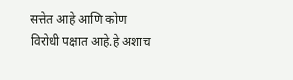सत्तेत आहे आणि कोण विरोधी पक्षात आहे.हे अशाच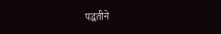पद्धतीने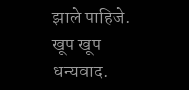झाले पाहिजे.
खूप खूप धन्यवाद.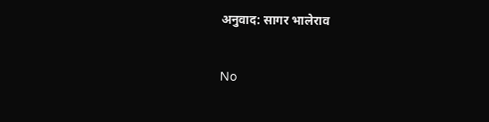अनुवाद: सागर भालेराव

No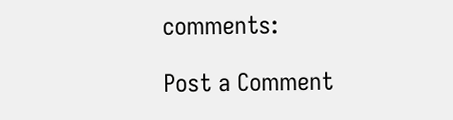comments:

Post a Comment